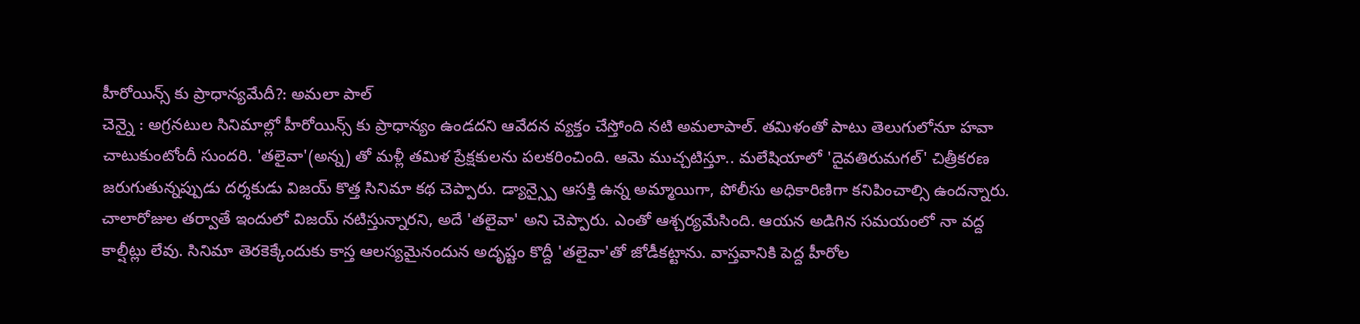హీరోయిన్స్ కు ప్రాధాన్యమేదీ?: అమలా పాల్
చెన్నై : అగ్రనటుల సినిమాల్లో హీరోయిన్స్ కు ప్రాధాన్యం ఉండదని ఆవేదన వ్యక్తం చేస్తోంది నటి అమలాపాల్. తమిళంతో పాటు తెలుగులోనూ హవా చాటుకుంటోందీ సుందరి. 'తలైవా'(అన్న) తో మళ్లీ తమిళ ప్రేక్షకులను పలకరించింది. ఆమె ముచ్చటిస్తూ.. మలేషియాలో 'దైవతిరుమగల్' చిత్రీకరణ జరుగుతున్నప్పుడు దర్శకుడు విజయ్ కొత్త సినిమా కథ చెప్పారు. డ్యాన్స్పై ఆసక్తి ఉన్న అమ్మాయిగా, పోలీసు అధికారిణిగా కనిపించాల్సి ఉందన్నారు.
చాలారోజుల తర్వాతే ఇందులో విజయ్ నటిస్తున్నారని, అదే 'తలైవా' అని చెప్పారు. ఎంతో ఆశ్చర్యమేసింది. ఆయన అడిగిన సమయంలో నా వద్ద కాల్షీట్లు లేవు. సినిమా తెరకెక్కేందుకు కాస్త ఆలస్యమైనందున అదృష్టం కొద్దీ 'తలైవా'తో జోడీకట్టాను. వాస్తవానికి పెద్ద హీరోల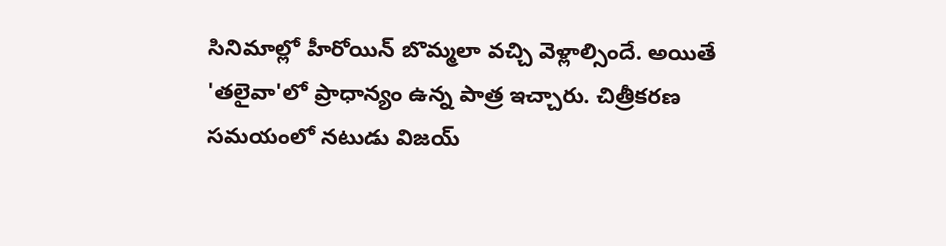సినిమాల్లో హీరోయిన్ బొమ్మలా వచ్చి వెళ్లాల్సిందే. అయితే 'తలైవా'లో ప్రాధాన్యం ఉన్న పాత్ర ఇచ్చారు. చిత్రీకరణ సమయంలో నటుడు విజయ్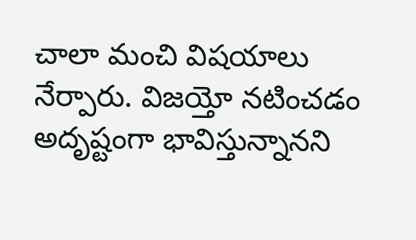చాలా మంచి విషయాలు నేర్పారు. విజయ్తో నటించడం అదృష్టంగా భావిస్తున్నానని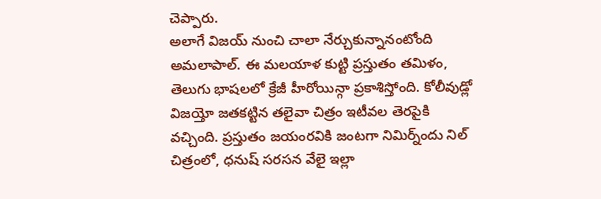చెప్పారు.
అలాగే విజయ్ నుంచి చాలా నేర్చుకున్నానంటోంది అమలాపాల్. ఈ మలయాళ కుట్టి ప్రస్తుతం తమిళం, తెలుగు భాషలలో క్రేజీ హీరోయిన్గా ప్రకాశిస్తోంది. కోలీవుడ్లో విజయ్తో జతకట్టిన తలైవా చిత్రం ఇటీవల తెరపైకి వచ్చింది. ప్రస్తుతం జయంరవికి జంటగా నిమిర్న్ందు నిల్ చిత్రంలో, ధనుష్ సరసన వేలై ఇల్లా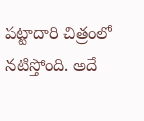పట్టాదారి చిత్రంలో నటిస్తోంది. అదే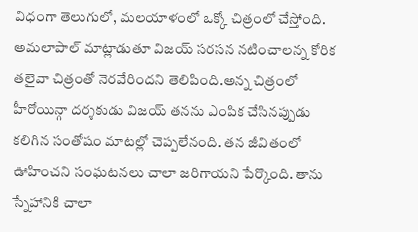విధంగా తెలుగులో, మలయాళంలో ఒక్కో చిత్రంలో చేస్తోంది. అమలాపాల్ మాట్లాడుతూ విజయ్ సరసన నటించాలన్న కోరిక తలైవా చిత్రంతో నెరవేరిందని తెలిపింది.అన్న చిత్రంలో హీరోయిన్గా దర్శకుడు విజయ్ తనను ఎంపిక చేసినప్పుడు కలిగిన సంతోషం మాటల్లో చెప్పలేనంది. తన జీవితంలో ఊహించని సంఘటనలు చాలా జరిగాయని పేర్కొంది. తాను స్నేహానికి చాలా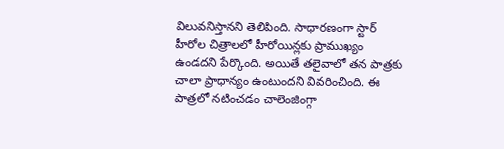విలువనిస్తానని తెలిపింది. సాధారణంగా స్టార్ హీరోల చిత్రాలలో హీరోయిన్లకు ప్రాముఖ్యం ఉండదని పేర్కొంది. అయితే తలైవాలో తన పాత్రకు చాలా ప్రాధాన్యం ఉంటుందని వివరించింది. ఈ పాత్రలో నటించడం చాలెంజింగ్గా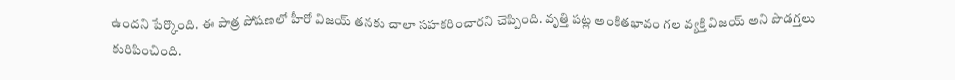ఉందని పేర్కొంది. ఈ పాత్ర పోషణలో హీరో విజయ్ తనకు చాలా సహకరించారని చెప్పింది. వృత్తి పట్ల అంకితభావం గల వ్యక్తి విజయ్ అని పొడగ్తలు కురిపించింది.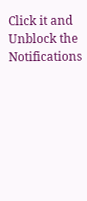Click it and Unblock the Notifications